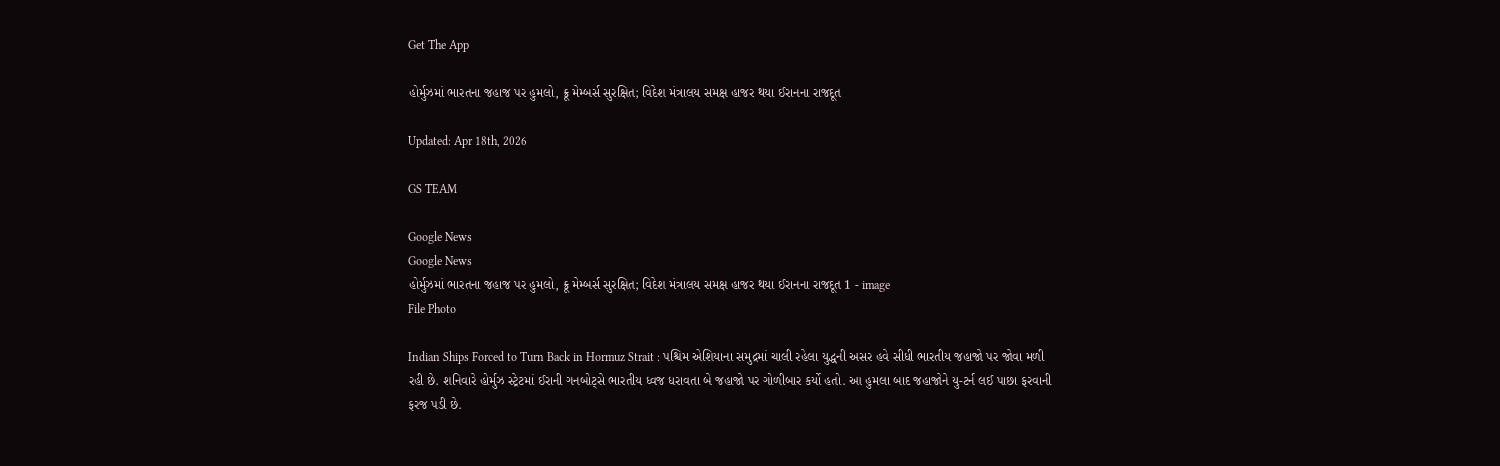Get The App

હોર્મુઝમાં ભારતના જહાજ પર હુમલો, ક્રૂ મેમ્બર્સ સુરક્ષિત; વિદેશ મંત્રાલય સમક્ષ હાજર થયા ઈરાનના રાજદૂત

Updated: Apr 18th, 2026

GS TEAM

Google News
Google News
હોર્મુઝમાં ભારતના જહાજ પર હુમલો, ક્રૂ મેમ્બર્સ સુરક્ષિત; વિદેશ મંત્રાલય સમક્ષ હાજર થયા ઈરાનના રાજદૂત 1 - image
File Photo

Indian Ships Forced to Turn Back in Hormuz Strait : પશ્ચિમ એશિયાના સમુદ્રમાં ચાલી રહેલા યુદ્ધની અસર હવે સીધી ભારતીય જહાજો પર જોવા મળી રહી છે. શનિવારે હોર્મુઝ સ્ટ્રેટમાં ઈરાની ગનબોટ્સે ભારતીય ધ્વજ ધરાવતા બે જહાજો પર ગોળીબાર કર્યો હતો. આ હુમલા બાદ જહાજોને યુ-ટર્ન લઈ પાછા ફરવાની ફરજ પડી છે.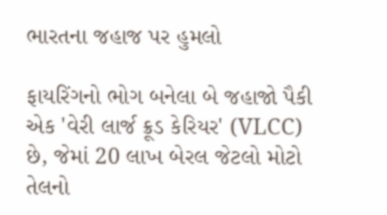ભારતના જહાજ પર હુમલો

ફાયરિંગનો ભોગ બનેલા બે જહાજો પૈકી એક 'વેરી લાર્જ ક્રૂડ કેરિયર' (VLCC) છે, જેમાં 20 લાખ બેરલ જેટલો મોટો તેલનો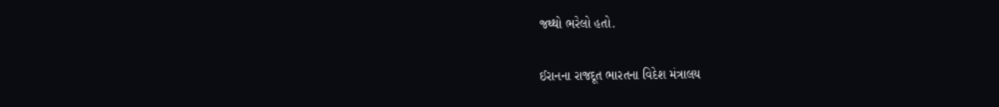જથ્થો ભરેલો હતો.

ઈરાનના રાજદૂત ભારતના વિદેશ મંત્રાલય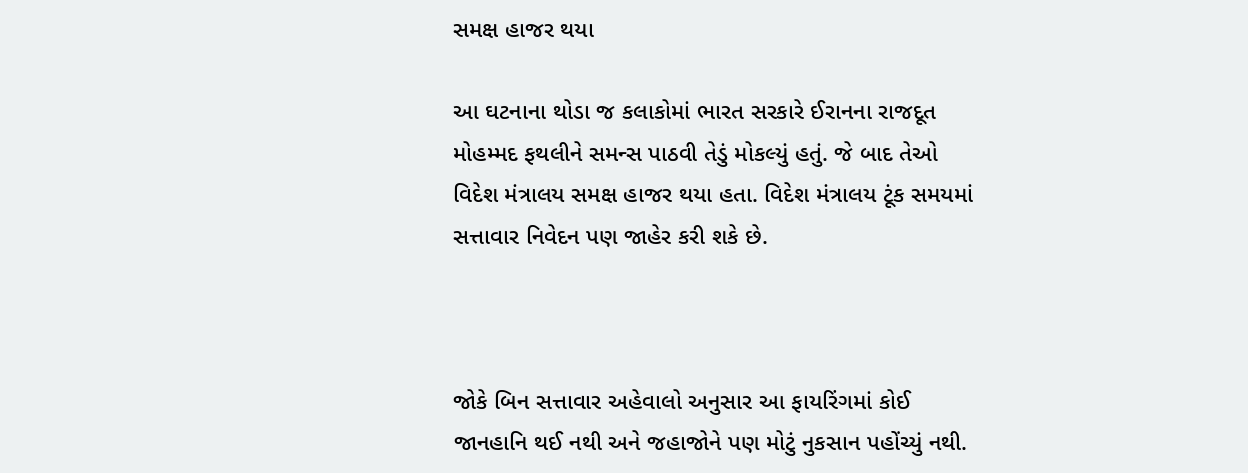સમક્ષ હાજર થયા

આ ઘટનાના થોડા જ કલાકોમાં ભારત સરકારે ઈરાનના રાજદૂત મોહમ્મદ ફથલીને સમન્સ પાઠવી તેડું મોકલ્યું હતું. જે બાદ તેઓ વિદેશ મંત્રાલય સમક્ષ હાજર થયા હતા. વિદેશ મંત્રાલય ટૂંક સમયમાં સત્તાવાર નિવેદન પણ જાહેર કરી શકે છે.



જોકે બિન સત્તાવાર અહેવાલો અનુસાર આ ફાયરિંગમાં કોઈ જાનહાનિ થઈ નથી અને જહાજોને પણ મોટું નુકસાન પહોંચ્યું નથી.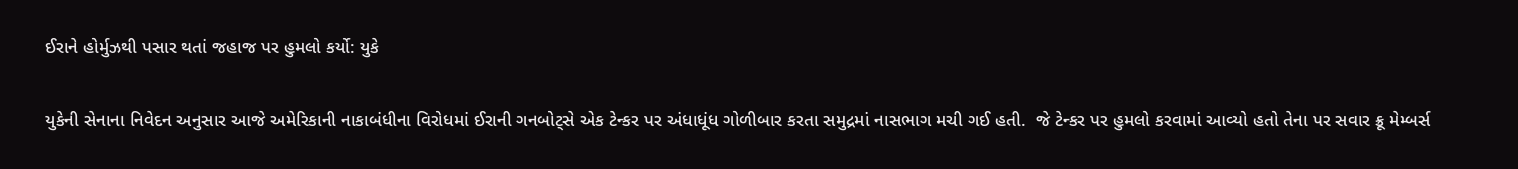ઈરાને હોર્મુઝથી પસાર થતાં જહાજ પર હુમલો કર્યો: યુકે

યુકેની સેનાના નિવેદન અનુસાર આજે અમેરિકાની નાકાબંધીના વિરોધમાં ઈરાની ગનબોટ્સે એક ટેન્કર પર અંધાધૂંધ ગોળીબાર કરતા સમુદ્રમાં નાસભાગ મચી ગઈ હતી.  જે ટેન્કર પર હુમલો કરવામાં આવ્યો હતો તેના પર સવાર ક્રૂ મેમ્બર્સ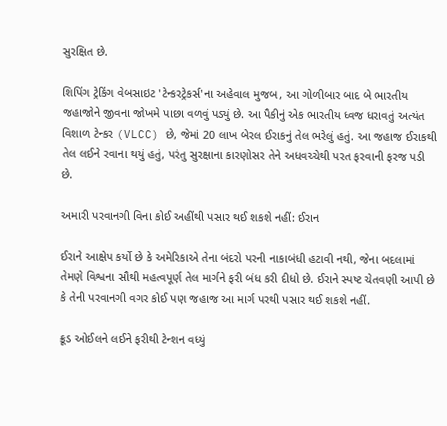સુરક્ષિત છે.

શિપિંગ ટ્રેકિંગ વેબસાઇટ 'ટેન્કરટ્રેકર્સ'ના અહેવાલ મુજબ, આ ગોળીબાર બાદ બે ભારતીય જહાજોને જીવના જોખમે પાછા વળવું પડ્યું છે. આ પૈકીનું એક ભારતીય ધ્વજ ધરાવતું અત્યંત વિશાળ ટેન્કર (VLCC) છે, જેમાં 20 લાખ બેરલ ઈરાકનું તેલ ભરેલું હતું. આ જહાજ ઈરાકથી તેલ લઈને રવાના થયું હતું, પરંતુ સુરક્ષાના કારણોસર તેને અધવચ્ચેથી પરત ફરવાની ફરજ પડી છે.

અમારી પરવાનગી વિના કોઈ અહીંથી પસાર થઈ શકશે નહીં: ઈરાન

ઈરાને આક્ષેપ કર્યો છે કે અમેરિકાએ તેના બંદરો પરની નાકાબંધી હટાવી નથી, જેના બદલામાં તેમણે વિશ્વના સૌથી મહત્વપૂર્ણ તેલ માર્ગને ફરી બંધ કરી દીધો છે. ઈરાને સ્પષ્ટ ચેતવણી આપી છે કે તેની પરવાનગી વગર કોઈ પણ જહાજ આ માર્ગ પરથી પસાર થઈ શકશે નહીં.

ક્રૂડ ઓઈલને લઈને ફરીથી ટેન્શન વધ્યું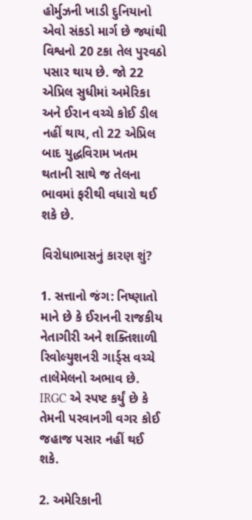હોર્મુઝની ખાડી દુનિયાનો એવો સંકડો માર્ગ છે જ્યાંથી વિશ્વનો 20 ટકા તેલ પુરવઠો પસાર થાય છે. જો 22 એપ્રિલ સુધીમાં અમેરિકા અને ઈરાન વચ્ચે કોઈ ડીલ નહીં થાય, તો 22 એપ્રિલ બાદ યુદ્ધવિરામ ખતમ થતાની સાથે જ તેલના ભાવમાં ફરીથી વધારો થઈ શકે છે.

વિરોધાભાસનું કારણ શું?

1. સત્તાનો જંગ: નિષ્ણાતો માને છે કે ઈરાનની રાજકીય નેતાગીરી અને શક્તિશાળી રિવોલ્યુશનરી ગાર્ડ્સ વચ્ચે તાલેમેલનો અભાવ છે. IRGC એ સ્પષ્ટ કર્યું છે કે તેમની પરવાનગી વગર કોઈ જહાજ પસાર નહીં થઈ શકે.

2. અમેરિકાની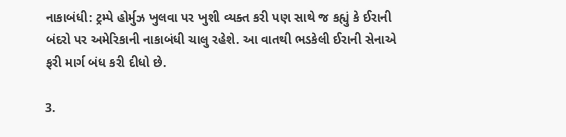નાકાબંધી: ટ્રમ્પે હોર્મુઝ ખુલવા પર ખુશી વ્યક્ત કરી પણ સાથે જ કહ્યું કે ઈરાની બંદરો પર અમેરિકાની નાકાબંધી ચાલુ રહેશે. આ વાતથી ભડકેલી ઈરાની સેનાએ ફરી માર્ગ બંધ કરી દીધો છે.

3.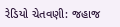રેડિયો ચેતવણી: જહાજ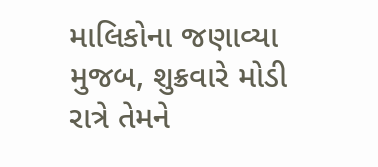માલિકોના જણાવ્યા મુજબ, શુક્રવારે મોડી રાત્રે તેમને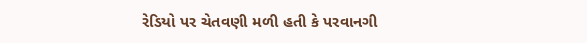રેડિયો પર ચેતવણી મળી હતી કે પરવાનગી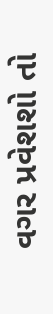વગર પ્રવેશશો તો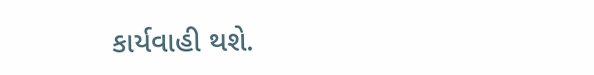કાર્યવાહી થશે.